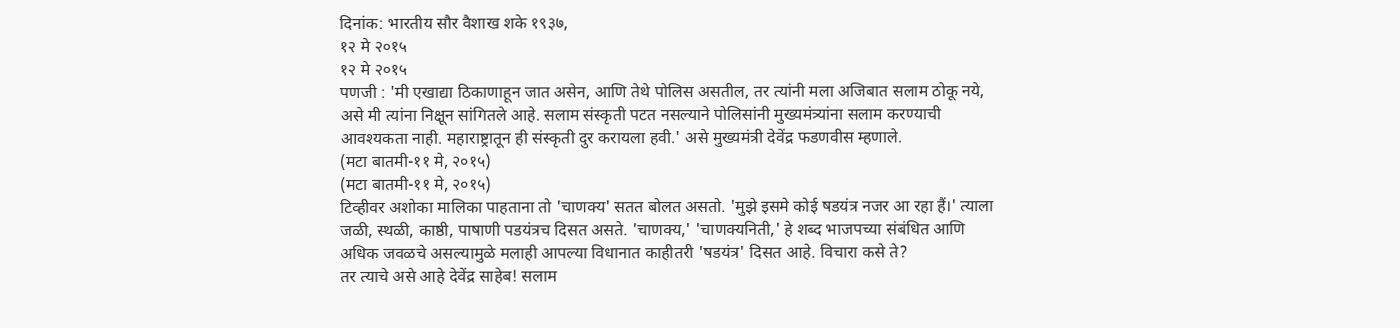दिनांक: भारतीय सौर वैशाख शके १९३७,
१२ मे २०१५
१२ मे २०१५
पणजी : 'मी एखाद्या ठिकाणाहून जात असेन, आणि तेथे पोलिस असतील, तर त्यांनी मला अजिबात सलाम ठोकू नये, असे मी त्यांना निक्षून सांगितले आहे. सलाम संस्कृती पटत नसल्याने पोलिसांनी मुख्यमंत्र्यांना सलाम करण्याची आवश्यकता नाही. महाराष्ट्रातून ही संस्कृती दुर करायला हवी.' असे मुख्यमंत्री देवेंद्र फडणवीस म्हणाले.
(मटा बातमी-११ मे, २०१५)
(मटा बातमी-११ मे, २०१५)
टिव्हीवर अशोका मालिका पाहताना तो 'चाणक्य' सतत बोलत असतो. 'मुझे इसमे कोई षडयंत्र नजर आ रहा हैं।' त्याला जळी, स्थळी, काष्ठी, पाषाणी पडयंत्रच दिसत असते. 'चाणक्य,' 'चाणक्यनिती,' हे शब्द भाजपच्या संबंधित आणि अधिक जवळचे असल्यामुळे मलाही आपल्या विधानात काहीतरी 'षडयंत्र' दिसत आहे. विचारा कसे ते?
तर त्याचे असे आहे देवेंद्र साहेब! सलाम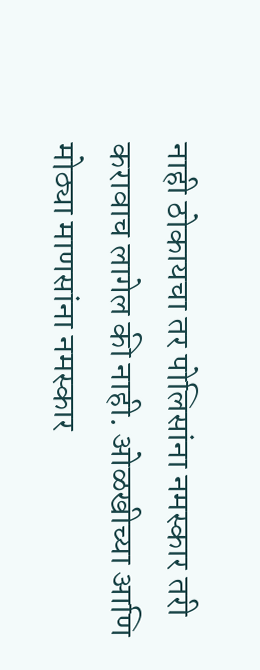नाही ठोकायचा तर पोलिसांना नमस्कार तरी करावाच लागेल की नाही. ओळखीच्या आणि मोठ्या माणसांना नमस्कार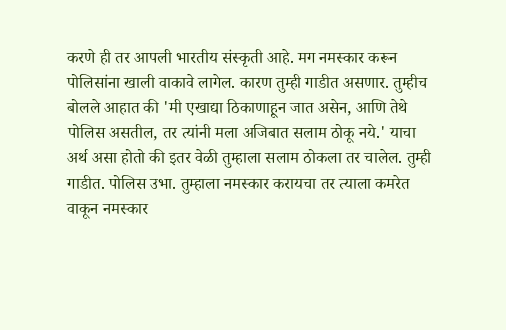करणे ही तर आपली भारतीय संस्कृती आहे. मग नमस्कार करून पोलिसांना खाली वाकावे लागेल. कारण तुम्ही गाडीत असणार. तुम्हीच बोलले आहात की 'मी एखाद्या ठिकाणाहून जात असेन, आणि तेथे पोलिस असतील, तर त्यांनी मला अजिबात सलाम ठोकू नये.' याचा अर्थ असा होतो की इतर वेळी तुम्हाला सलाम ठोकला तर चालेल. तुम्ही गाडीत. पोलिस उभा. तुम्हाला नमस्कार करायचा तर त्याला कमरेत वाकून नमस्कार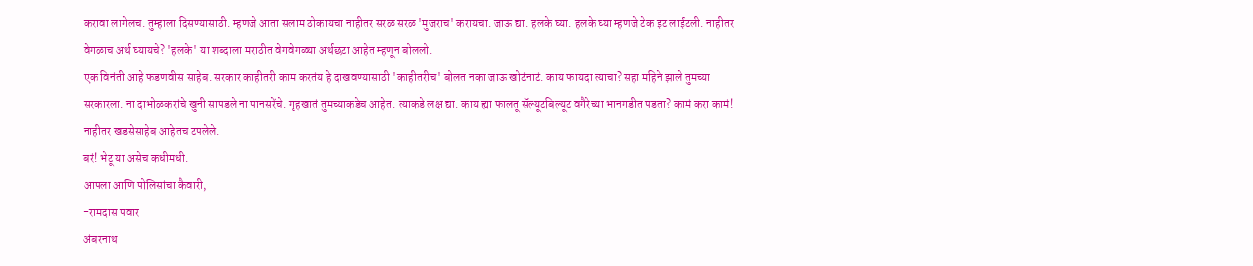करावा लागेलच. तुम्हाला दिसण्यासाठी. म्हणजे आता सलाम ठोकायचा नाहीतर सरळ सरळ 'मुजराच' करायचा. जाऊ द्या. हलके घ्या. हलके घ्या म्हणजे टेक इट लाईटली. नाहीतर वेगळाच अर्थ घ्यायचे? 'हलके' या शब्दाला मराठीत वेगवेगळ्या अर्थछटा आहेत म्हणून बोललो.
एक विनंती आहे फडणवीस साहेब. सरकार काहीतरी काम करतंय हे दाखवण्यासाठी 'काहीतरीच' बोलत नका जाऊ खोटंनाटं. काय फायदा त्याचा? सहा महिने झाले तुमच्या सरकारला. ना दाभोळकरांचे खुनी सापडले ना पानसरेंचे. गृहखातं तुमच्याकडेच आहेत. त्याकडे लक्ष द्या. काय ह्या फालतू सॅल्यूटबिल्यूट वगैरेच्या भानगडीत पडता? कामं करा कामं! नाहीतर खडसेसाहेब आहेतच टपलेले.
बरं! भेटू या असेच कधीमधी.
आपला आणि पोलिसांचा कैवारी,
-रामदास पवार
अंबरनाथ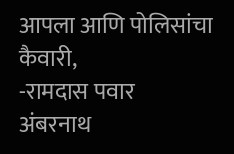आपला आणि पोलिसांचा कैवारी,
-रामदास पवार
अंबरनाथ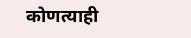कोणत्याही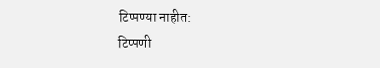टिप्पण्या नाहीत:
टिप्पणी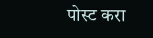पोस्ट करा